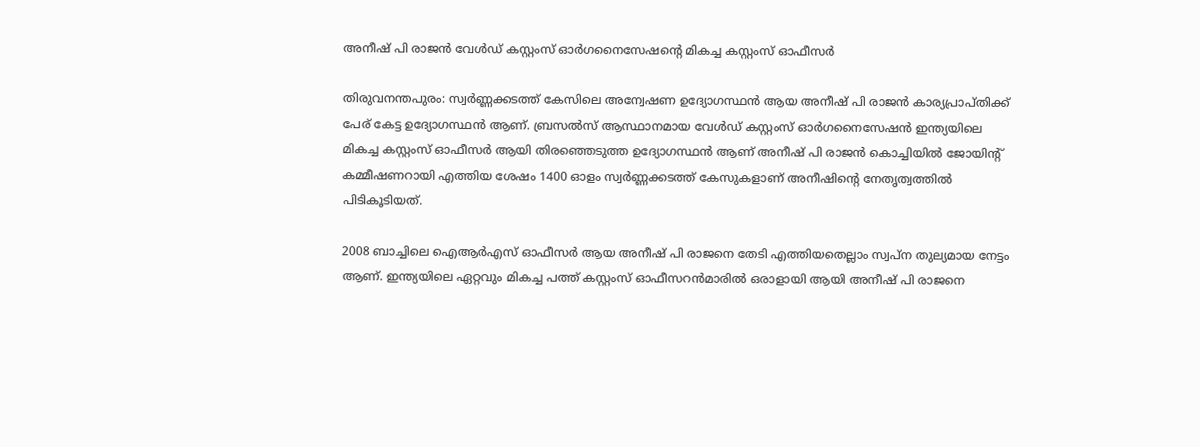അനീഷ് പി രാജന്‍ വേള്‍ഡ് കസ്റ്റംസ് ഓര്‍ഗനൈസേഷന്റെ മികച്ച കസ്റ്റംസ് ഓഫീസര്‍

തിരുവനന്തപുരം: സ്വര്‍ണ്ണക്കടത്ത് കേസിലെ അന്വേഷണ ഉദ്യോഗസ്ഥന്‍ ആയ അനീഷ് പി രാജന്‍ കാര്യപ്രാപ്തിക്ക് പേര് കേട്ട ഉദ്യോഗസ്ഥന്‍ ആണ്. ബ്രസല്‍സ് ആസ്ഥാനമായ വേള്‍ഡ് കസ്റ്റംസ് ഓര്‍ഗനൈസേഷന്‍ ഇന്ത്യയിലെ മികച്ച കസ്റ്റംസ് ഓഫീസര്‍ ആയി തിരഞ്ഞെടുത്ത ഉദ്യോഗസ്ഥന്‍ ആണ് അനീഷ് പി രാജന്‍ കൊച്ചിയില്‍ ജോയിന്റ് കമ്മീഷണറായി എത്തിയ ശേഷം 1400 ഓളം സ്വര്‍ണ്ണക്കടത്ത് കേസുകളാണ് അനീഷിന്റെ നേതൃത്വത്തില്‍ പിടികൂടിയത്.

2008 ബാച്ചിലെ ഐആര്‍എസ് ഓഫീസര്‍ ആയ അനീഷ് പി രാജനെ തേടി എത്തിയതെല്ലാം സ്വപ്ന തുല്യമായ നേട്ടം ആണ്. ഇന്ത്യയിലെ ഏറ്റവും മികച്ച പത്ത് കസ്റ്റംസ് ഓഫീസറന്‍മാരില്‍ ഒരാളായി ആയി അനീഷ് പി രാജനെ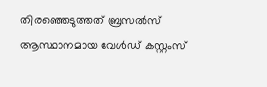തിരഞ്ഞെടുത്തത് ബ്രസല്‍സ് ആസ്ഥാനമായ വേള്‍ഡ് കസ്റ്റംസ്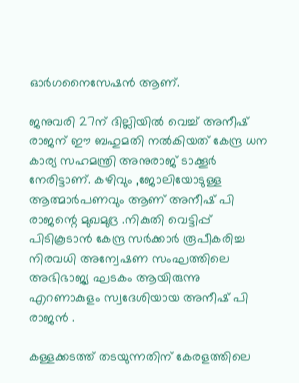ഓര്‍ഗനൈസേഷന്‍ ആണ്.

ജനുവരി 27ന് ദില്ലിയില്‍ വെച്ച് അനീഷ് രാജന് ഈ ബഹുമതി നല്‍കിയത് കേന്ദ്ര ധന കാര്യ സഹമന്ത്രി അനുരാജ് ടാക്കൂര്‍ നേരിട്ടാണ്. കഴിവും ,ജോലിയോടുള്ള ആത്മാര്‍പണവും ആണ് അനീഷ് പി രാജന്റെ മുഖമുദ്ര .നികുതി വെട്ടിപ്പ് പിടികൂടാന്‍ കേന്ദ്ര സര്‍ക്കാര്‍ രൂപീകരിച്ച നിരവധി അന്വേഷണ സംഘത്തിലെ അഭിഭാജ്യ ഘടകം ആയിരുന്നു എറണാകുളം സ്വദേശിയായ അനീഷ് പി രാജന്‍ .

കള്ളക്കടത്ത് തടയുന്നതിന് കേരളത്തിലെ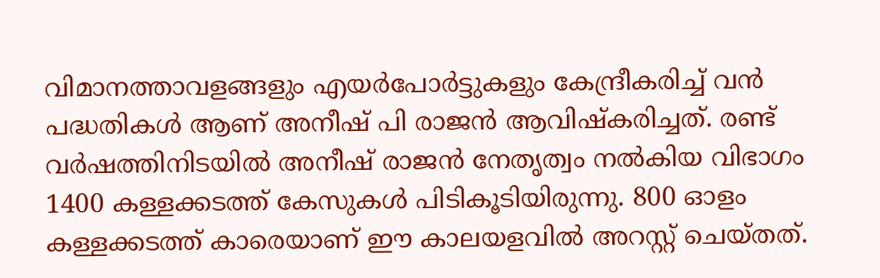വിമാനത്താവളങ്ങളും എയര്‍പോര്‍ട്ടുകളും കേന്ദ്രീകരിച്ച് വന്‍ പദ്ധതികള്‍ ആണ് അനീഷ് പി രാജന്‍ ആവിഷ്‌കരിച്ചത്. രണ്ട് വര്‍ഷത്തിനിടയില്‍ അനീഷ് രാജന്‍ നേതൃത്വം നല്‍കിയ വിഭാഗം 1400 കള്ളക്കടത്ത് കേസുകള്‍ പിടികൂടിയിരുന്നു. 800 ഓളം കള്ളക്കടത്ത് കാരെയാണ് ഈ കാലയളവില്‍ അറസ്റ്റ് ചെയ്തത്.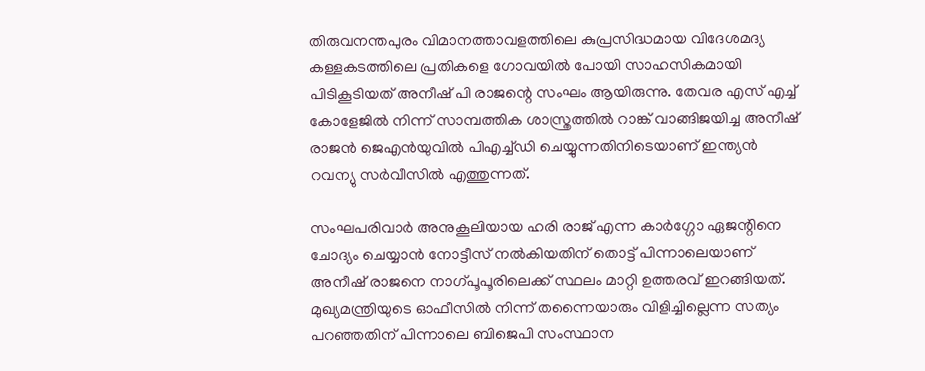തിരുവനന്തപുരം വിമാനത്താവളത്തിലെ കുപ്രസിദ്ധമായ വിദേശമദ്യ കള്ളകടത്തിലെ പ്രതികളെ ഗോവയില്‍ പോയി സാഹസികമായി പിടികൂടിയത് അനീഷ് പി രാജന്റെ സംഘം ആയിരുന്നു. തേവര എസ് എച്ച് കോളേജില്‍ നിന്ന് സാമ്പത്തിക ശാസ്ത്രത്തില്‍ റാങ്ക് വാങ്ങിജയിച്ച അനീഷ് രാജന്‍ ജെഎന്‍യുവില്‍ പിഎച്ച്ഡി ചെയ്യുന്നതിനിടെയാണ് ഇന്ത്യന്‍ റവന്യു സര്‍വീസില്‍ എത്തുന്നത്.

സംഘപരിവാര്‍ അനുകൂലിയായ ഹരി രാജ് എന്ന കാര്‍ഗ്ഗോ ഏജന്റിനെ ചോദ്യം ചെയ്യാന്‍ നോട്ടീസ് നല്‍കിയതിന് തൊട്ട് പിന്നാലെയാണ് അനീഷ് രാജനെ നാഗ്പൂപൂരിലെക്ക് സ്ഥലം മാറ്റി ഉത്തരവ് ഇറങ്ങിയത്. മുഖ്യമന്ത്രിയുടെ ഓഫീസില്‍ നിന്ന് തന്നൈയാരും വിളിച്ചില്ലെന്ന സത്യം പറഞ്ഞതിന് പിന്നാലെ ബിജെപി സംസ്ഥാന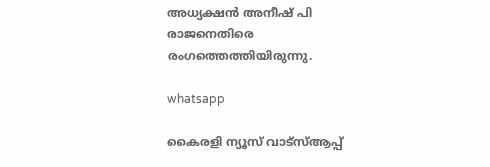അധ്യക്ഷന്‍ അനീഷ് പി രാജനെതിരെ രംഗത്തെത്തിയിരുന്നു.

whatsapp

കൈരളി ന്യൂസ് വാട്‌സ്ആപ്പ്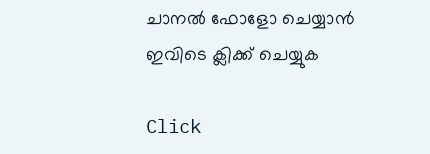ചാനല്‍ ഫോളോ ചെയ്യാന്‍ ഇവിടെ ക്ലിക്ക് ചെയ്യുക

Click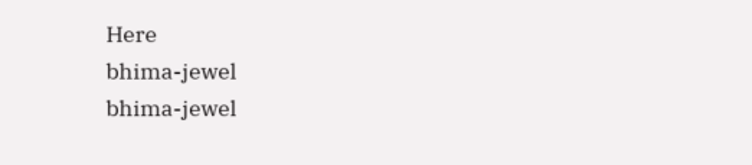Here
bhima-jewel
bhima-jewel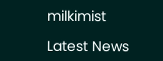milkimist

Latest News